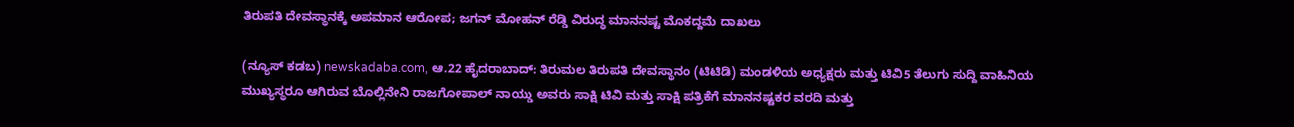ತಿರುಪತಿ ದೇವಸ್ಥಾನಕ್ಕೆ ಅಪಮಾನ ಆರೋಪ; ಜಗನ್ ಮೋಹನ್ ರೆಡ್ಡಿ ವಿರುದ್ಧ ಮಾನನಷ್ಟ ಮೊಕದ್ದಮೆ ದಾಖಲು

(ನ್ಯೂಸ್‌ ಕಡಬ) newskadaba.com, ಆ.22 ಹೈದರಾಬಾದ್‌: ತಿರುಮಲ ತಿರುಪತಿ ದೇವಸ್ಥಾನಂ (ಟಿಟಿಡಿ) ಮಂಡಳಿಯ ಅಧ್ಯಕ್ಷರು ಮತ್ತು ಟಿವಿ5 ತೆಲುಗು ಸುದ್ದಿ ವಾಹಿನಿಯ ಮುಖ್ಯಸ್ಥರೂ ಆಗಿರುವ ಬೊಲ್ಲಿನೇನಿ ರಾಜಗೋಪಾಲ್ ನಾಯ್ಡು ಅವರು ಸಾಕ್ಷಿ ಟಿವಿ ಮತ್ತು ಸಾಕ್ಷಿ ಪತ್ರಿಕೆಗೆ ಮಾನನಷ್ಟಕರ ವರದಿ ಮತ್ತು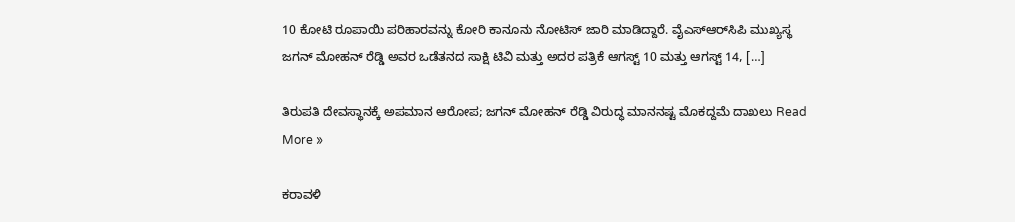10 ಕೋಟಿ ರೂಪಾಯಿ ಪರಿಹಾರವನ್ನು ಕೋರಿ ಕಾನೂನು ನೋಟಿಸ್ ಜಾರಿ ಮಾಡಿದ್ದಾರೆ. ವೈಎಸ್‌ಆರ್‌ಸಿಪಿ ಮುಖ್ಯಸ್ಥ ಜಗನ್ ಮೋಹನ್ ರೆಡ್ಡಿ ಅವರ ಒಡೆತನದ ಸಾಕ್ಷಿ ಟಿವಿ ಮತ್ತು ಅದರ ಪತ್ರಿಕೆ ಆಗಸ್ಟ್ 10 ಮತ್ತು ಆಗಸ್ಟ್ 14, […]

ತಿರುಪತಿ ದೇವಸ್ಥಾನಕ್ಕೆ ಅಪಮಾನ ಆರೋಪ; ಜಗನ್ ಮೋಹನ್ ರೆಡ್ಡಿ ವಿರುದ್ಧ ಮಾನನಷ್ಟ ಮೊಕದ್ದಮೆ ದಾಖಲು Read More »

ಕರಾವಳಿ